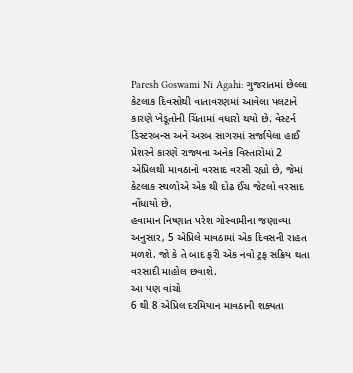Paresh Goswami Ni Agahi: ગુજરાતમાં છેલ્લા કેટલાક દિવસોથી વાતાવરણમાં આવેલા પલટાને કારણે ખેડૂતોની ચિંતામાં વધારો થયો છે. વેસ્ટર્ન ડિસ્ટરબન્સ અને અરબ સાગરમાં સર્જાયેલા હાઈ પ્રેશરને કારણે રાજ્યના અનેક વિસ્તારોમાં 2 એપ્રિલથી માવઠાનો વરસાદ વરસી રહ્યો છે, જેમાં કેટલાક સ્થળોએ એક થી દોઢ ઈંચ જેટલો વરસાદ નોંધાયો છે.
હવામાન નિષ્ણાત પરેશ ગોસ્વામીના જણાવ્યા અનુસાર, 5 એપ્રિલે માવઠામાં એક દિવસની રાહત મળશે. જો કે તે બાદ ફરી એક નવો ટ્રફ સક્રિય થતા વરસાદી માહોલ છવાશે.
આ પણ વાંચો
6 થી 8 એપ્રિલ દરમિયાન માવઠાની શક્યતા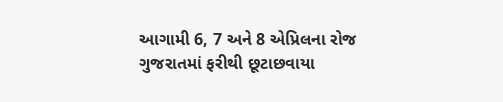આગામી 6, 7 અને 8 એપ્રિલના રોજ ગુજરાતમાં ફરીથી છૂટાછવાયા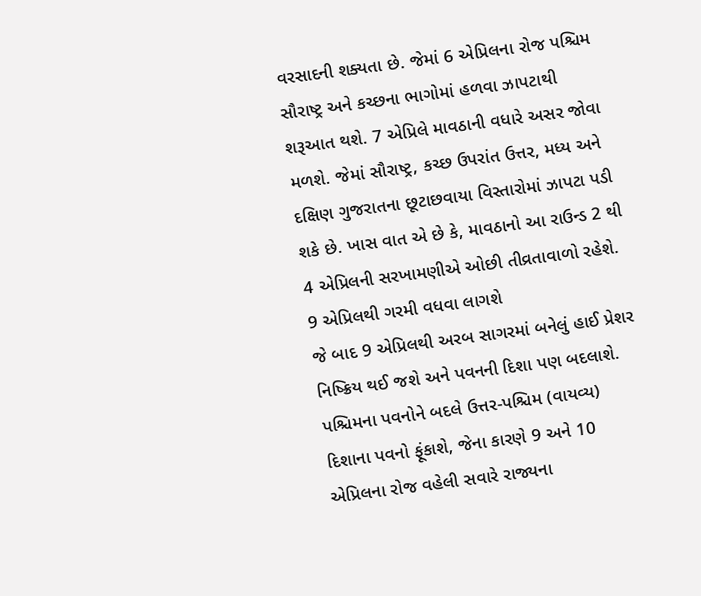વરસાદની શક્યતા છે. જેમાં 6 એપ્રિલના રોજ પશ્ચિમ સૌરાષ્ટ્ર અને કચ્છના ભાગોમાં હળવા ઝાપટાથી શરૂઆત થશે. 7 એપ્રિલે માવઠાની વધારે અસર જોવા મળશે. જેમાં સૌરાષ્ટ્ર, કચ્છ ઉપરાંત ઉત્તર, મધ્ય અને દક્ષિણ ગુજરાતના છૂટાછવાયા વિસ્તારોમાં ઝાપટા પડી શકે છે. ખાસ વાત એ છે કે, માવઠાનો આ રાઉન્ડ 2 થી 4 એપ્રિલની સરખામણીએ ઓછી તીવ્રતાવાળો રહેશે.
9 એપ્રિલથી ગરમી વધવા લાગશે
જે બાદ 9 એપ્રિલથી અરબ સાગરમાં બનેલું હાઈ પ્રેશર નિષ્ક્રિય થઈ જશે અને પવનની દિશા પણ બદલાશે. પશ્ચિમના પવનોને બદલે ઉત્તર-પશ્ચિમ (વાયવ્ય) દિશાના પવનો ફૂંકાશે, જેના કારણે 9 અને 10 એપ્રિલના રોજ વહેલી સવારે રાજ્યના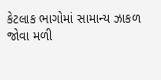કેટલાક ભાગોમાં સામાન્ય ઝાકળ જોવા મળી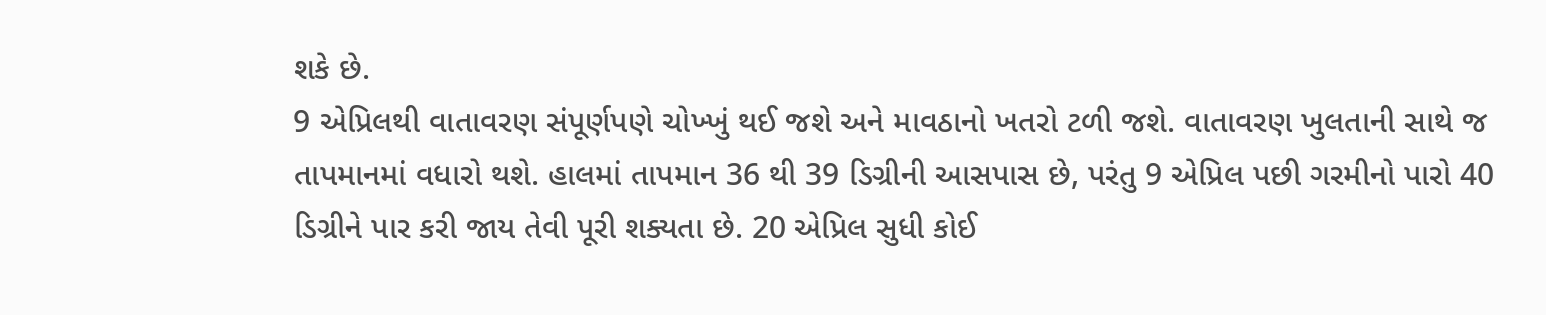શકે છે.
9 એપ્રિલથી વાતાવરણ સંપૂર્ણપણે ચોખ્ખું થઈ જશે અને માવઠાનો ખતરો ટળી જશે. વાતાવરણ ખુલતાની સાથે જ તાપમાનમાં વધારો થશે. હાલમાં તાપમાન 36 થી 39 ડિગ્રીની આસપાસ છે, પરંતુ 9 એપ્રિલ પછી ગરમીનો પારો 40 ડિગ્રીને પાર કરી જાય તેવી પૂરી શક્યતા છે. 20 એપ્રિલ સુધી કોઈ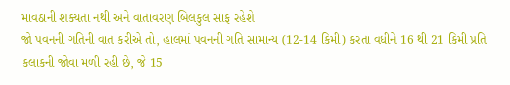માવઠાની શક્યતા નથી અને વાતાવરણ બિલકુલ સાફ રહેશે
જો પવનની ગતિની વાત કરીએ તો, હાલમાં પવનની ગતિ સામાન્ય (12-14 કિમી) કરતા વધીને 16 થી 21 કિમી પ્રતિ કલાકની જોવા મળી રહી છે, જે 15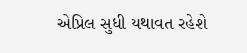એપ્રિલ સુધી યથાવત રહેશે